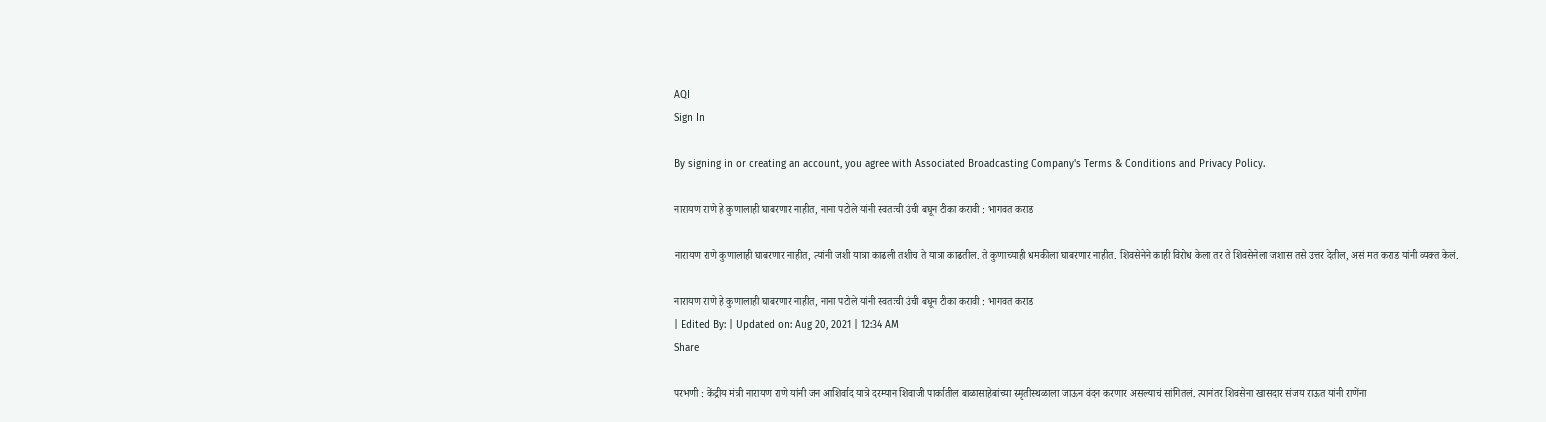AQI
Sign In

By signing in or creating an account, you agree with Associated Broadcasting Company's Terms & Conditions and Privacy Policy.

नारायण राणे हे कुणालाही घाबरणार नाहीत, नाना पटोले यांनी स्वतःची उंची बघून टीका करावी : भागवत कराड

नारायण राणे कुणालाही घाबरणार नाहीत, त्यांनी जशी यात्रा काढली तशीच ते यात्रा काढतील. ते कुणाच्याही धमकीला घाबरणार नाहीत. शिवसेनेने काही विरोध केला तर ते शिवसेनेला जशास तसे उत्तर देतील, असं मत कराड यांनी व्यक्त केलं.

नारायण राणे हे कुणालाही घाबरणार नाहीत, नाना पटोले यांनी स्वतःची उंची बघून टीका करावी : भागवत कराड
| Edited By: | Updated on: Aug 20, 2021 | 12:34 AM
Share

परभणी : केंद्रीय मंत्री नारायण राणे यांनी जन आशिर्वाद यात्रे दरम्यान शिवाजी पार्कातील बाळासाहेबांच्या स्मृतीस्थळाला जाऊन वंदन करणार असल्याचं सांगितलं. त्यानंतर शिवसेना खासदार संजय राऊत यांनी राणेंना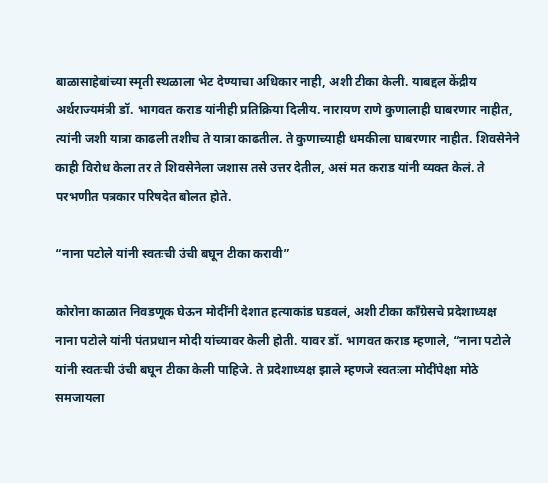बाळासाहेबांच्या स्मृती स्थळाला भेट देण्याचा अधिकार नाही, अशी टीका केली. याबद्दल केंद्रीय अर्थराज्यमंत्री डॉ. भागवत कराड यांनीही प्रतिक्रिया दिलीय. नारायण राणे कुणालाही घाबरणार नाहीत, त्यांनी जशी यात्रा काढली तशीच ते यात्रा काढतील. ते कुणाच्याही धमकीला घाबरणार नाहीत. शिवसेनेने काही विरोध केला तर ते शिवसेनेला जशास तसे उत्तर देतील, असं मत कराड यांनी व्यक्त केलं. ते परभणीत पत्रकार परिषदेत बोलत होते.

“नाना पटोले यांनी स्वतःची उंची बघून टीका करावी”

कोरोना काळात निवडणूक घेऊन मोदींनी देशात हत्याकांड घडवलं, अशी टीका काँग्रेसचे प्रदेशाध्यक्ष नाना पटोले यांनी पंतप्रधान मोदी यांच्यावर केली होती. यावर डॉ. भागवत कराड म्हणाले, “नाना पटोले यांनी स्वतःची उंची बघून टीका केली पाहिजे. ते प्रदेशाध्यक्ष झाले म्हणजे स्वतःला मोदींपेक्षा मोठे समजायला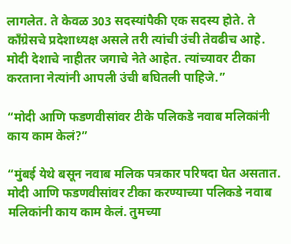लागलेत. ते केवळ 303 सदस्यांपैकी एक सदस्य होते. ते काँग्रेसचे प्रदेशाध्यक्ष असले तरी त्यांची उंची तेवढीच आहे. मोदी देशाचे नाहीतर जगाचे नेते आहेत. त्यांच्यावर टीका करताना नेत्यांनी आपली उंची बघितली पाहिजे.”

“मोदी आणि फडणवीसांवर टीके पलिकडे नवाब मलिकांनी काय काम केलं?”

“मुंबई येथे बसून नवाब मलिक पत्रकार परिषदा घेत असतात. मोदी आणि फडणवीसांवर टीका करण्याच्या पलिकडे नवाब मलिकांनी काय काम केलं. तुमच्या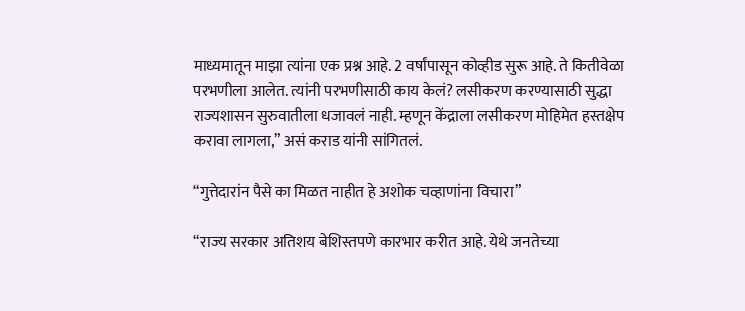माध्यमातून माझा त्यांना एक प्रश्न आहे. 2 वर्षांपासून कोव्हीड सुरू आहे. ते कितीवेळा परभणीला आलेत. त्यांनी परभणीसाठी काय केलं? लसीकरण करण्यासाठी सुद्धा राज्यशासन सुरुवातीला धजावलं नाही. म्हणून केंद्राला लसीकरण मोहिमेत हस्तक्षेप करावा लागला,” असं कराड यांनी सांगितलं.

“गुत्तेदारांन पैसे का मिळत नाहीत हे अशोक चव्हाणांना विचारा”

“राज्य सरकार अतिशय बेशिस्तपणे कारभार करीत आहे. येथे जनतेच्या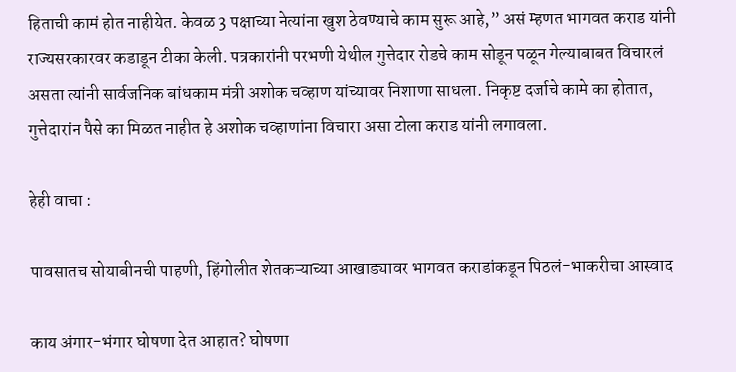हिताची कामं होत नाहीयेत. केवळ 3 पक्षाच्या नेत्यांना खुश ठेवण्याचे काम सुरू आहे,” असं म्हणत भागवत कराड यांनी राज्यसरकारवर कडाडून टीका केली. पत्रकारांनी परभणी येथील गुत्तेदार रोडचे काम सोडून पळून गेल्याबाबत विचारलं असता त्यांनी सार्वजनिक बांधकाम मंत्री अशोक चव्हाण यांच्यावर निशाणा साधला. निकृष्ट दर्जाचे कामे का होतात, गुत्तेदारांन पैसे का मिळत नाहीत हे अशोक चव्हाणांना विचारा असा टोला कराड यांनी लगावला.

हेही वाचा :

पावसातच सोयाबीनची पाहणी, हिंगोलीत शेतकऱ्याच्या आखाड्यावर भागवत कराडांकडून पिठलं-भाकरीचा आस्वाद

काय अंगार-भंगार घोषणा देत आहात? घोषणा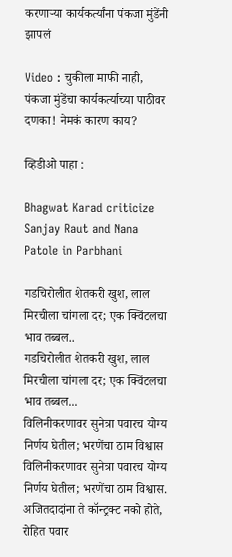करणाऱ्या कार्यकर्त्यांना पंकजा मुंडेंनी झापलं

Video : चुकीला माफी नाही, पंकजा मुंडेंचा कार्यकर्त्याच्या पाठीवर दणका! नेमकं कारण काय?

व्हिडीओ पाहा :

Bhagwat Karad criticize Sanjay Raut and Nana Patole in Parbhani

गडचिरोलीत शेतकरी खुश, लाल मिरचीला चांगला दर; एक क्विंटलचा भाव तब्बल..
गडचिरोलीत शेतकरी खुश, लाल मिरचीला चांगला दर; एक क्विंटलचा भाव तब्बल...
विलिनीकरणावर सुनेत्रा पवारच योग्य निर्णय घेतील; भरणेंचा ठाम विश्वास
विलिनीकरणावर सुनेत्रा पवारच योग्य निर्णय घेतील; भरणेंचा ठाम विश्वास.
अजितदादांना ते कॉन्ट्रक्ट नको होते, रोहित पवार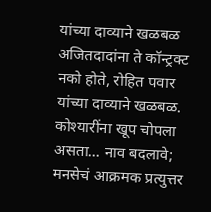यांच्या दाव्याने खळबळ
अजितदादांना ते कॉन्ट्रक्ट नको होते, रोहित पवार यांच्या दाव्याने खळबळ.
कोश्यारींना खूप चोपला असता... नाव बदलावे; मनसेचं आक्रमक प्रत्युत्तर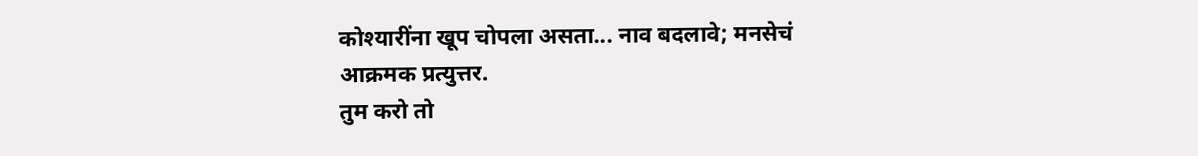कोश्यारींना खूप चोपला असता... नाव बदलावे; मनसेचं आक्रमक प्रत्युत्तर.
तुम करो तो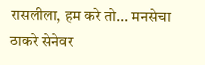रासलीला, हम करे तो... मनसेचा ठाकरे सेनेवर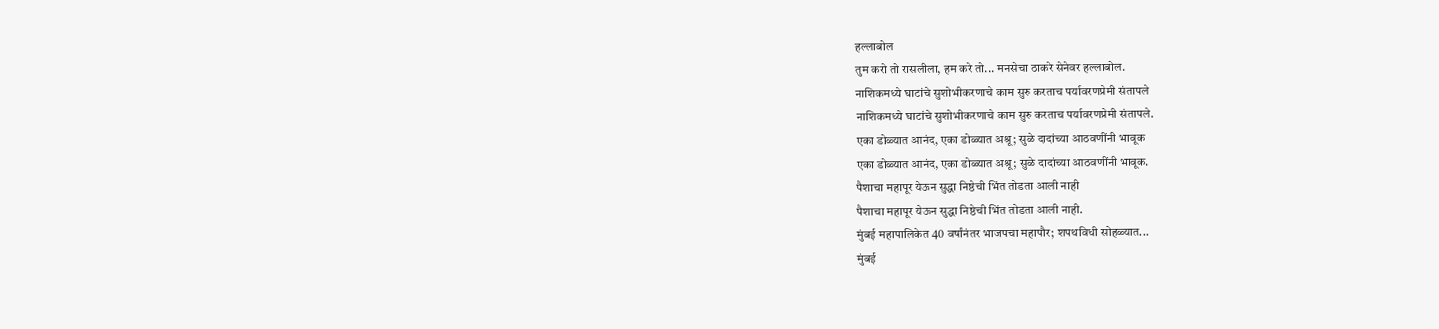हल्लाबोल
तुम करो तो रासलीला, हम करे तो... मनसेचा ठाकरे सेनेवर हल्लाबोल.
नाशिकमध्ये घाटांचे सुशोभीकरणाचे काम सुरु करताच पर्यावरणप्रेमी संतापले
नाशिकमध्ये घाटांचे सुशोभीकरणाचे काम सुरु करताच पर्यावरणप्रेमी संतापले.
एका डोळ्यात आनंद, एका डोळ्यात अश्रू; सुळे दादांच्या आठवणींनी भावूक
एका डोळ्यात आनंद, एका डोळ्यात अश्रू; सुळे दादांच्या आठवणींनी भावूक.
पैशाचा महापूर येऊन सुद्धा निष्ठेची भिंत तोडता आली नाही
पैशाचा महापूर येऊन सुद्धा निष्ठेची भिंत तोडता आली नाही.
मुंबई महापालिकेत 40 वर्षांनंतर भाजपचा महापौर; शपथविधी सोहळ्यात...
मुंबई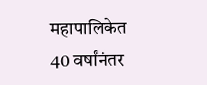महापालिकेत 40 वर्षांनंतर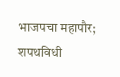भाजपचा महापौर; शपथविधी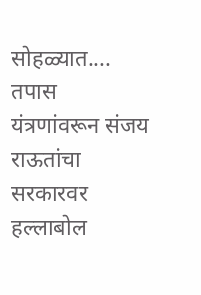सोहळ्यात....
तपास यंत्रणांवरून संजय राऊतांचा सरकारवर हल्लाबोल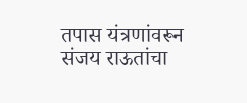तपास यंत्रणांवरून संजय राऊतांचा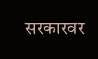सरकारवर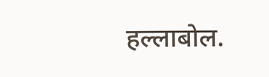हल्लाबोल.